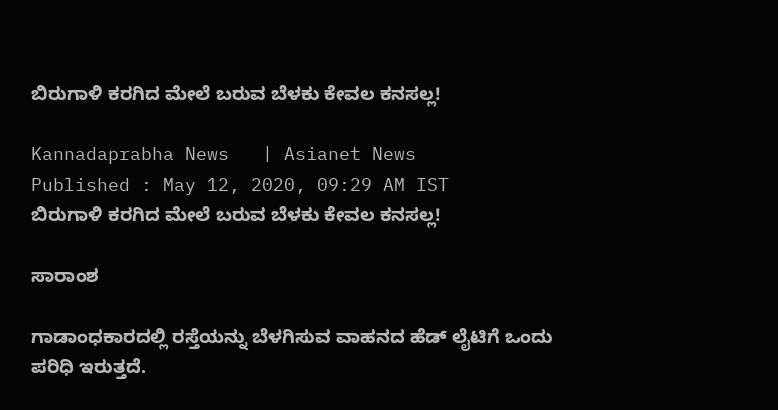ಬಿರುಗಾಳಿ ಕರಗಿದ ಮೇಲೆ ಬರುವ ಬೆಳಕು ಕೇವಲ ಕನಸಲ್ಲ!

Kannadaprabha News   | Asianet News
Published : May 12, 2020, 09:29 AM IST
ಬಿರುಗಾಳಿ ಕರಗಿದ ಮೇಲೆ ಬರುವ ಬೆಳಕು ಕೇವಲ ಕನಸಲ್ಲ!

ಸಾರಾಂಶ

ಗಾಡಾಂಧಕಾರದಲ್ಲಿ ರಸ್ತೆಯನ್ನು ಬೆಳಗಿಸುವ ವಾಹನದ ಹೆಡ್‌ ಲೈಟಿಗೆ ಒಂದು ಪರಿಧಿ ಇರುತ್ತದೆ.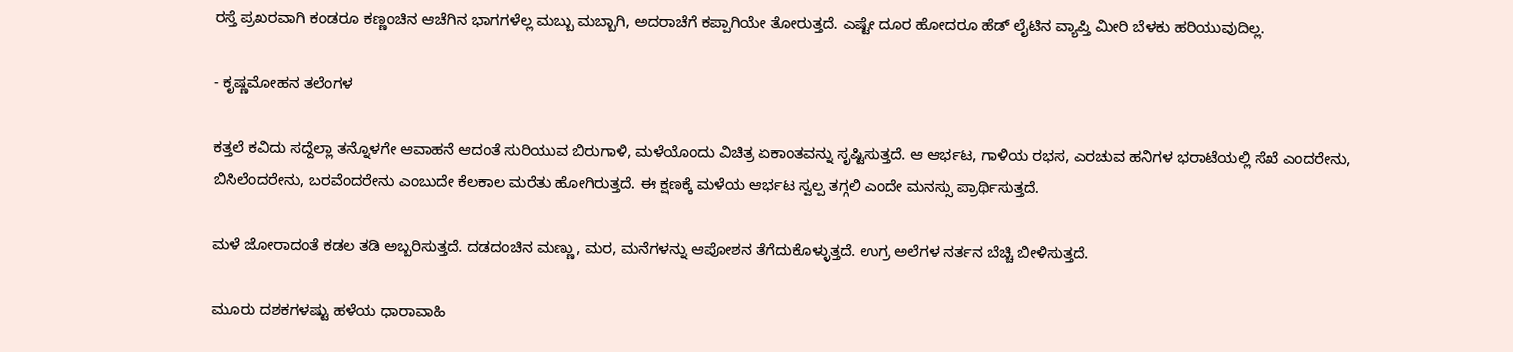ರಸ್ತೆ ಪ್ರಖರವಾಗಿ ಕಂಡರೂ ಕಣ್ಣಂಚಿನ ಆಚೆಗಿನ ಭಾಗಗಳೆಲ್ಲ ಮಬ್ಬು ಮಬ್ಬಾಗಿ, ಅದರಾಚೆಗೆ ಕಪ್ಪಾಗಿಯೇ ತೋರುತ್ತದೆ. ಎಷ್ಟೇ ದೂರ ಹೋದರೂ ಹೆಡ್‌ ಲೈಟಿನ ವ್ಯಾಪ್ತಿ ಮೀರಿ ಬೆಳಕು ಹರಿಯುವುದಿಲ್ಲ.

- ಕೃಷ್ಣಮೋಹನ ತಲೆಂಗಳ

ಕತ್ತಲೆ ಕವಿದು ಸದ್ದೆಲ್ಲಾ ತನ್ನೊಳಗೇ ಆವಾಹನೆ ಆದಂತೆ ಸುರಿಯುವ ಬಿರುಗಾಳಿ, ಮಳೆಯೊಂದು ವಿಚಿತ್ರ ಏಕಾಂತವನ್ನು ಸೃಷ್ಟಿಸುತ್ತದೆ. ಆ ಆರ್ಭಟ, ಗಾಳಿಯ ರಭಸ, ಎರಚುವ ಹನಿಗಳ ಭರಾಟೆಯಲ್ಲಿ ಸೆಖೆ ಎಂದರೇನು, ಬಿಸಿಲೆಂದರೇನು, ಬರವೆಂದರೇನು ಎಂಬುದೇ ಕೆಲಕಾಲ ಮರೆತು ಹೋಗಿರುತ್ತದೆ. ಈ ಕ್ಷಣಕ್ಕೆ ಮಳೆಯ ಆರ್ಭಟ ಸ್ವಲ್ಪ ತಗ್ಗಲಿ ಎಂದೇ ಮನಸ್ಸು ಪ್ರಾರ್ಥಿಸುತ್ತದೆ.

ಮಳೆ ಜೋರಾದಂತೆ ಕಡಲ ತಡಿ ಅಬ್ಬರಿಸುತ್ತದೆ. ದಡದಂಚಿನ ಮಣ್ಣು, ಮರ, ಮನೆಗಳನ್ನು ಆಪೋಶನ ತೆಗೆದುಕೊಳ್ಳುತ್ತದೆ. ಉಗ್ರ ಅಲೆಗಳ ನರ್ತನ ಬೆಚ್ಚಿ ಬೀಳಿಸುತ್ತದೆ.

ಮೂರು ದಶಕಗಳಷ್ಟು ಹಳೆಯ ಧಾರಾವಾಹಿ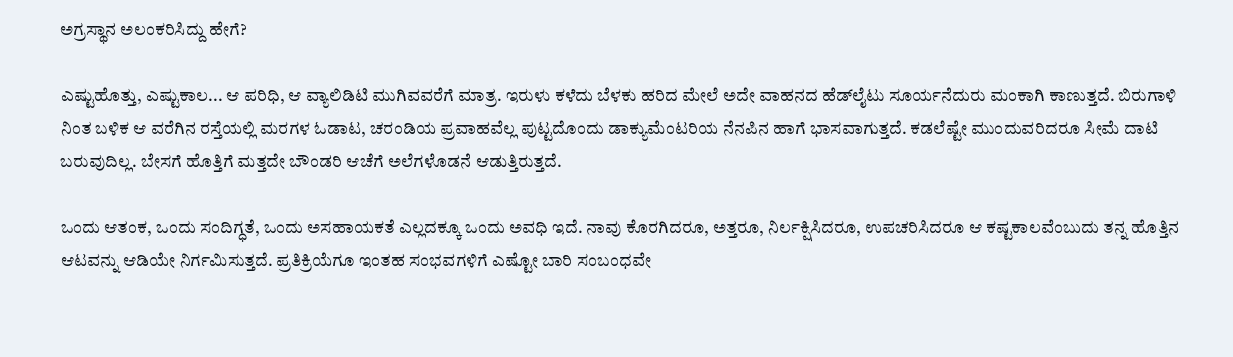ಅಗ್ರಸ್ಥಾನ ಅಲಂಕರಿಸಿದ್ದು ಹೇಗೆ?

ಎಷ್ಟುಹೊತ್ತು, ಎಷ್ಟುಕಾಲ... ಆ ಪರಿಧಿ, ಆ ವ್ಯಾಲಿಡಿಟಿ ಮುಗಿವವರೆಗೆ ಮಾತ್ರ. ಇರುಳು ಕಳೆದು ಬೆಳಕು ಹರಿದ ಮೇಲೆ ಅದೇ ವಾಹನದ ಹೆಡ್‌ಲೈಟು ಸೂರ್ಯನೆದುರು ಮಂಕಾಗಿ ಕಾಣುತ್ತದೆ. ಬಿರುಗಾಳಿ ನಿಂತ ಬಳಿಕ ಆ ವರೆಗಿನ ರಸ್ತೆಯಲ್ಲಿ ಮರಗಳ ಓಡಾಟ, ಚರಂಡಿಯ ಪ್ರವಾಹವೆಲ್ಲ ಪುಟ್ಟದೊಂದು ಡಾಕ್ಯುಮೆಂಟರಿಯ ನೆನಪಿನ ಹಾಗೆ ಭಾಸವಾಗುತ್ತದೆ. ಕಡಲೆಷ್ಟೇ ಮುಂದುವರಿದರೂ ಸೀಮೆ ದಾಟಿ ಬರುವುದಿಲ್ಲ. ಬೇಸಗೆ ಹೊತ್ತಿಗೆ ಮತ್ತದೇ ಬೌಂಡರಿ ಆಚೆಗೆ ಅಲೆಗಳೊಡನೆ ಆಡುತ್ತಿರುತ್ತದೆ.

ಒಂದು ಆತಂಕ, ಒಂದು ಸಂದಿಗ್ಧತೆ, ಒಂದು ಅಸಹಾಯಕತೆ ಎಲ್ಲದಕ್ಕೂ ಒಂದು ಅವಧಿ ಇದೆ. ನಾವು ಕೊರಗಿದರೂ, ಅತ್ತರೂ, ನಿರ್ಲಕ್ಷಿಸಿದರೂ, ಉಪಚರಿಸಿದರೂ ಆ ಕಷ್ಟಕಾಲವೆಂಬುದು ತನ್ನ ಹೊತ್ತಿನ ಆಟವನ್ನು ಆಡಿಯೇ ನಿರ್ಗಮಿಸುತ್ತದೆ. ಪ್ರತಿಕ್ರಿಯೆಗೂ ಇಂತಹ ಸಂಭವಗಳಿಗೆ ಎಷ್ಟೋ ಬಾರಿ ಸಂಬಂಧವೇ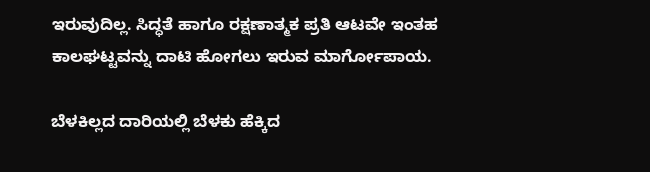ಇರುವುದಿಲ್ಲ. ಸಿದ್ಧತೆ ಹಾಗೂ ರಕ್ಷಣಾತ್ಮಕ ಪ್ರತಿ ಆಟವೇ ಇಂತಹ ಕಾಲಘಟ್ಟವನ್ನು ದಾಟಿ ಹೋಗಲು ಇರುವ ಮಾರ್ಗೋಪಾಯ.

ಬೆಳಕಿಲ್ಲದ ದಾರಿಯಲ್ಲಿ ಬೆಳಕು ಹೆಕ್ಕಿದ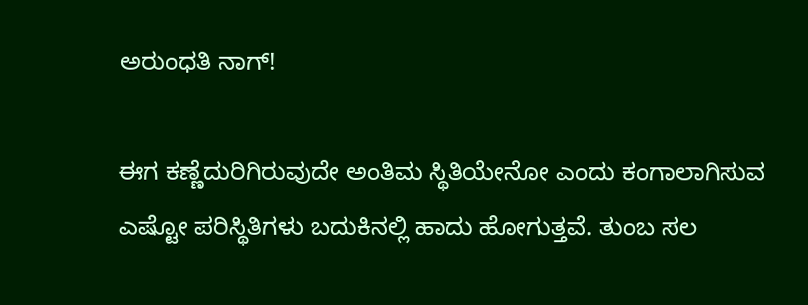ಅರುಂಧತಿ ನಾಗ್‌!

ಈಗ ಕಣ್ಣೆದುರಿಗಿರುವುದೇ ಅಂತಿಮ ಸ್ಥಿತಿಯೇನೋ ಎಂದು ಕಂಗಾಲಾಗಿಸುವ ಎಷ್ಟೋ ಪರಿಸ್ಥಿತಿಗಳು ಬದುಕಿನಲ್ಲಿ ಹಾದು ಹೋಗುತ್ತವೆ. ತುಂಬ ಸಲ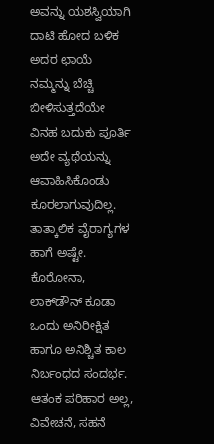ಅವನ್ನು ಯಶಸ್ವಿಯಾಗಿ ದಾಟಿ ಹೋದ ಬಳಿಕ ಅದರ ಛಾಯೆ ನಮ್ಮನ್ನು ಬೆಚ್ಚಿ ಬೀಳಿಸುತ್ತದೆಯೇ ವಿನಹ ಬದುಕು ಪೂರ್ತಿ ಅದೇ ವ್ಯಥೆಯನ್ನು ಆವಾಹಿಸಿಕೊಂಡು ಕೂರಲಾಗುವುದಿಲ್ಲ. ತಾತ್ಕಾಲಿಕ ವೈರಾಗ್ಯಗಳ ಹಾಗೆ ಅಷ್ಟೇ. ಕೊರೋನಾ, ಲಾಕ್‌ಡೌನ್‌ ಕೂಡಾ ಒಂದು ಅನಿರೀಕ್ಷಿತ ಹಾಗೂ ಅನಿಶ್ಚಿತ ಕಾಲ ನಿರ್ಬಂಧದ ಸಂದರ್ಭ. ಆತಂಕ ಪರಿಹಾರ ಅಲ್ಲ, ವಿವೇಚನೆ, ಸಹನೆ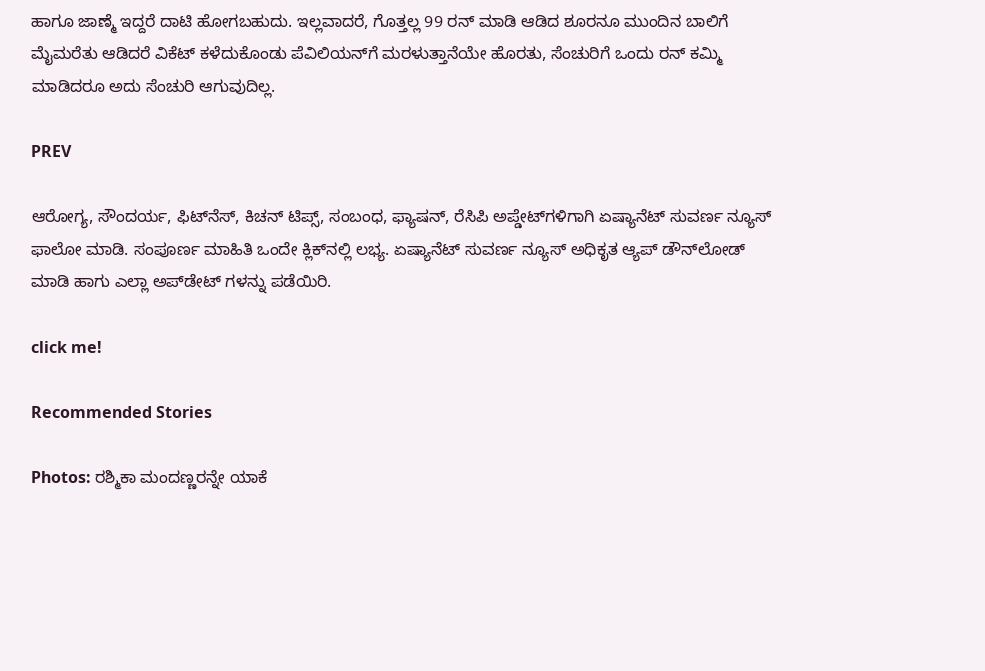ಹಾಗೂ ಜಾಣ್ಮೆ ಇದ್ದರೆ ದಾಟಿ ಹೋಗಬಹುದು. ಇಲ್ಲವಾದರೆ, ಗೊತ್ತಲ್ಲ 99 ರನ್‌ ಮಾಡಿ ಆಡಿದ ಶೂರನೂ ಮುಂದಿನ ಬಾಲಿಗೆ ಮೈಮರೆತು ಆಡಿದರೆ ವಿಕೆಟ್‌ ಕಳೆದುಕೊಂಡು ಪೆವಿಲಿಯನ್‌ಗೆ ಮರಳುತ್ತಾನೆಯೇ ಹೊರತು, ಸೆಂಚುರಿಗೆ ಒಂದು ರನ್‌ ಕಮ್ಮಿ ಮಾಡಿದರೂ ಅದು ಸೆಂಚುರಿ ಆಗುವುದಿಲ್ಲ.

PREV

ಆರೋಗ್ಯ, ಸೌಂದರ್ಯ, ಫಿಟ್‌ನೆಸ್, ಕಿಚನ್ ಟಿಪ್ಸ್‌, ಸಂಬಂಧ, ಫ್ಯಾಷನ್, ರೆಸಿಪಿ ಅಪ್ಡೇಟ್‌ಗಳಿಗಾಗಿ ಏಷ್ಯಾನೆಟ್ ಸುವರ್ಣ ನ್ಯೂಸ್‌ ಫಾಲೋ ಮಾಡಿ. ಸಂಪೂರ್ಣ ಮಾಹಿತಿ ಒಂದೇ ಕ್ಲಿಕ್‌ನಲ್ಲಿ ಲಭ್ಯ. ಏಷ್ಯಾನೆಟ್ ಸುವರ್ಣ ನ್ಯೂಸ್ ಅಧಿಕೃತ ಆ್ಯಪ್ ಡೌನ್‌ಲೋಡ್ ಮಾಡಿ ಹಾಗು ಎಲ್ಲಾ ಅಪ್‌ಡೇಟ್ ಗಳನ್ನು ಪಡೆಯಿರಿ.

click me!

Recommended Stories

Photos: ರಶ್ಮಿಕಾ ಮಂದಣ್ಣರನ್ನೇ ಯಾಕೆ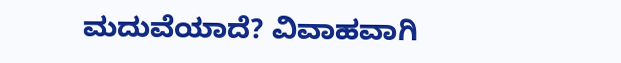ಮದುವೆಯಾದೆ? ವಿವಾಹವಾಗಿ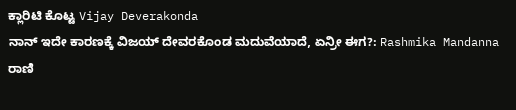ಕ್ಲಾರಿಟಿ ಕೊಟ್ಟ Vijay Deverakonda
ನಾನ್ ಇದೇ ಕಾರಣಕ್ಕೆ ವಿಜಯ್‌ ದೇವರಕೊಂಡ ಮದುವೆಯಾದೆ, ಏನ್ರೀ ಈಗ?: Rashmika Mandanna ರಾಣಿ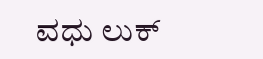ವಧು ಲುಕ್